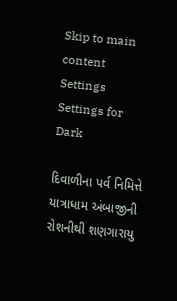Skip to main content
Settings Settings for Dark

દિવાળીના પર્વ નિમિત્તે યાત્રાધામ અંબાજીની રોશનીથી શણગારાયુ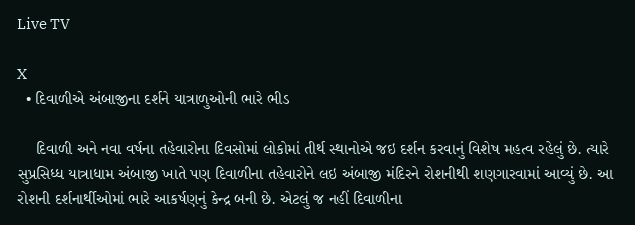Live TV

X
  • દિવાળીએ અંબાજીના દર્શને યાત્રાળુઓની ભારે ભીડ

    દિવાળી અને નવા વર્ષના તહેવારોના દિવસોમાં લોકોમાં તીર્થ સ્થાનોએ જઇ દર્શન કરવાનું વિશેષ મહત્વ રહેલું છે. ત્યારે સુપ્રસિધ્ધ યાત્રાધામ અંબાજી ખાતે પણ દિવાળીના તહેવારોને લઇ અંબાજી મંદિરને રોશનીથી શણગારવામાં આવ્યું છે. આ રોશની દર્શનાર્થીઓમાં ભારે આકર્ષણનું કેન્દ્ર બની છે. એટલું જ નહીં દિવાળીના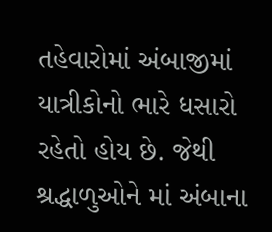તહેવારોમાં અંબાજીમાં યાત્રીકોનો ભારે ધસારો રહેતો હોય છે. જેથી શ્રદ્ધાળુઓને માં અંબાના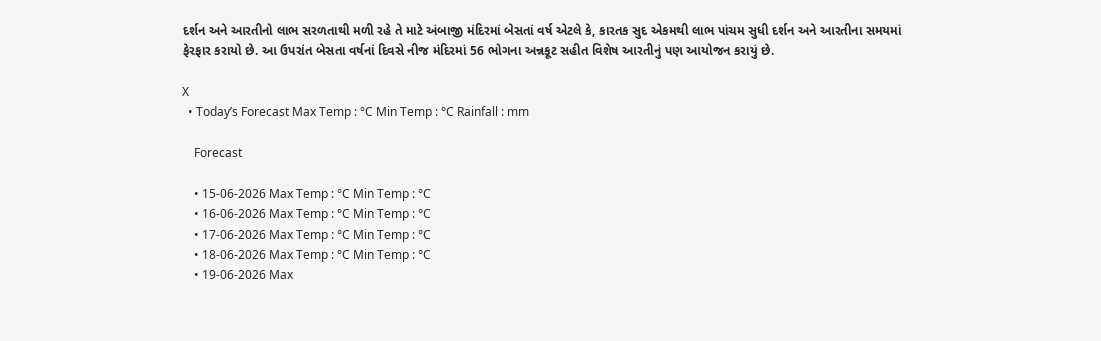દર્શન અને આરતીનો લાભ સરળતાથી મળી રહે તે માટે અંબાજી મંદિરમાં બેસતાં વર્ષ એટલે કે, કારતક સુદ એકમથી લાભ પાંચમ સુધી દર્શન અને આરતીના સમયમાં ફેરફાર કરાયો છે. આ ઉપરાંત બેસતા વર્ષનાં દિવસે નીજ મંદિરમાં 56 ભોગના અન્નકૂટ સહીત વિશેષ આરતીનું પણ આયોજન કરાયું છે.

X
  • Today’s Forecast Max Temp : °C Min Temp : °C Rainfall : mm

    Forecast

    • 15-06-2026 Max Temp : °C Min Temp : °C
    • 16-06-2026 Max Temp : °C Min Temp : °C
    • 17-06-2026 Max Temp : °C Min Temp : °C
    • 18-06-2026 Max Temp : °C Min Temp : °C
    • 19-06-2026 Max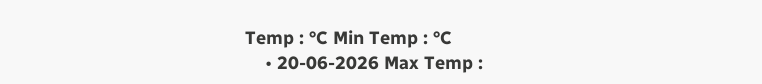Temp : °C Min Temp : °C
    • 20-06-2026 Max Temp :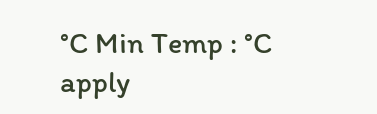°C Min Temp : °C
apply